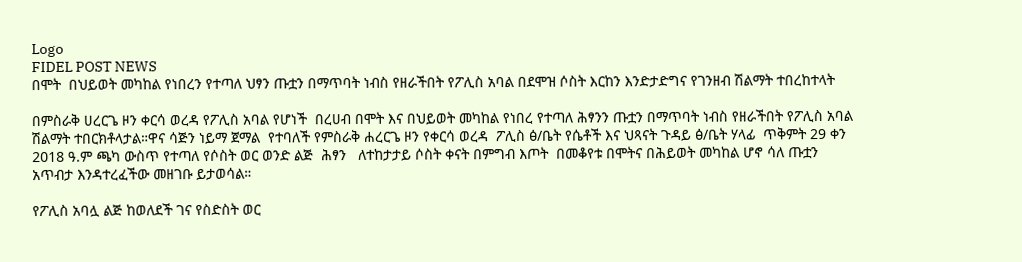Logo
FIDEL POST NEWS
በሞት  በህይወት መካከል የነበረን የተጣለ ህፃን ጡቷን በማጥባት ነብስ የዘራችበት የፖሊስ አባል በደሞዝ ሶስት እርከን እንድታድግና የገንዘብ ሽልማት ተበረከተላት

በምስራቅ ሀረርጌ ዞን ቀርሳ ወረዳ የፖሊስ አባል የሆነች  በረሀብ በሞት እና በህይወት መካከል የነበረ የተጣለ ሕፃንን ጡቷን በማጥባት ነብስ የዘራችበት የፖሊስ አባል ሽልማት ተበርክቶላታል።ዋና ሳጅን ነይማ ጀማል  የተባለች የምስራቅ ሐረርጌ ዞን የቀርሳ ወረዳ  ፖሊስ ፅ/ቤት የሴቶች እና ህጻናት ጉዳይ ፅ/ቤት ሃላፊ  ጥቅምት 29 ቀን 2018 ዓ.ም ጫካ ውስጥ የተጣለ የሶስት ወር ወንድ ልጅ  ሕፃን   ለተከታታይ ሶስት ቀናት በምግብ እጦት  በመቆየቱ በሞትና በሕይወት መካከል ሆኖ ሳለ ጡቷን አጥብታ እንዳተረፈችው መዘገቡ ይታወሳል።

የፖሊስ አባሏ ልጅ ከወለደች ገና የስድስት ወር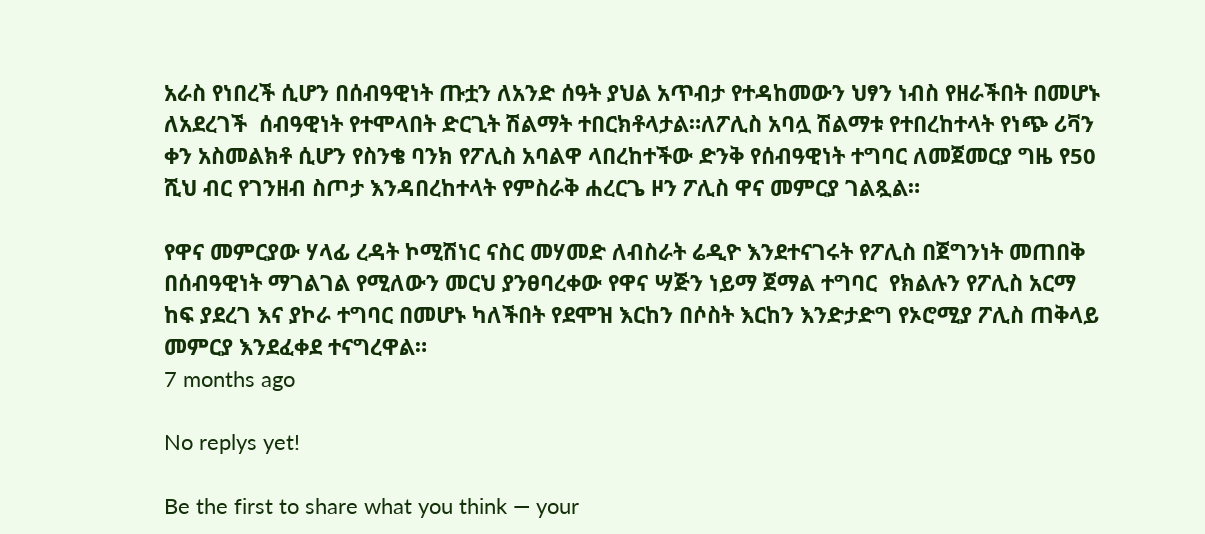አራስ የነበረች ሲሆን በሰብዓዊነት ጡቷን ለአንድ ሰዓት ያህል አጥብታ የተዳከመውን ህፃን ነብስ የዘራችበት በመሆኑ ለአደረገች  ሰብዓዊነት የተሞላበት ድርጊት ሽልማት ተበርክቶላታል።ለፖሊስ አባሏ ሽልማቱ የተበረከተላት የነጭ ሪቫን ቀን አስመልክቶ ሲሆን የስንቄ ባንክ የፖሊስ አባልዋ ላበረከተችው ድንቅ የሰብዓዊነት ተግባር ለመጀመርያ ግዜ የ50 ሺህ ብር የገንዘብ ስጦታ እንዳበረከተላት የምስራቅ ሐረርጌ ዞን ፖሊስ ዋና መምርያ ገልጿል።

የዋና መምርያው ሃላፊ ረዳት ኮሚሽነር ናስር መሃመድ ለብስራት ሬዲዮ እንደተናገሩት የፖሊስ በጀግንነት መጠበቅ በሰብዓዊነት ማገልገል የሚለውን መርህ ያንፀባረቀው የዋና ሣጅን ነይማ ጀማል ተግባር  የክልሉን የፖሊስ አርማ ከፍ ያደረገ እና ያኮራ ተግባር በመሆኑ ካለችበት የደሞዝ እርከን በሶስት እርከን እንድታድግ የኦሮሚያ ፖሊስ ጠቅላይ መምርያ እንደፈቀደ ተናግረዋል።
7 months ago

No replys yet!

Be the first to share what you think — your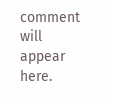comment will appear here.